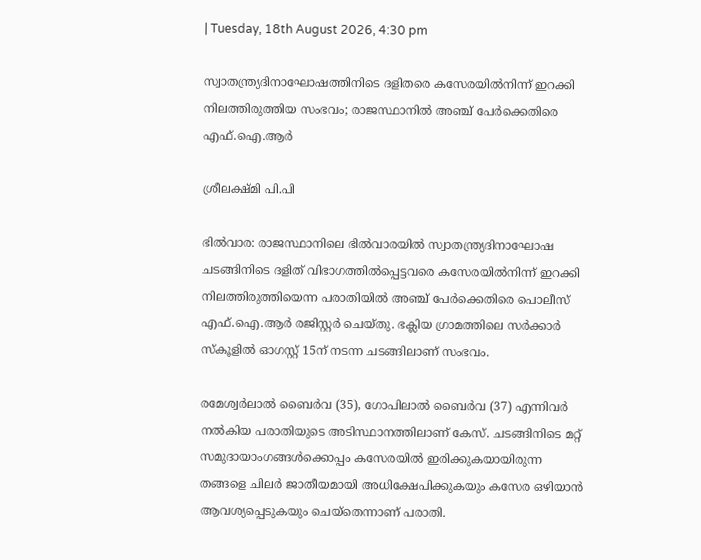| Tuesday, 18th August 2026, 4:30 pm

സ്വാതന്ത്ര്യദിനാഘോഷത്തിനിടെ ദളിതരെ കസേരയിൽനിന്ന് ഇറക്കി നിലത്തിരുത്തിയ സംഭവം; രാജസ്ഥാനിൽ അഞ്ച് പേർക്കെതിരെ എഫ്‌.ഐ.ആർ

ശ്രീലക്ഷ്മി പി.പി

ഭിൽവാര: രാജസ്ഥാനിലെ ഭിൽവാരയിൽ സ്വാതന്ത്ര്യദിനാഘോഷ ചടങ്ങിനിടെ ദളിത് വിഭാഗത്തിൽപ്പെട്ടവരെ കസേരയിൽനിന്ന് ഇറക്കി നിലത്തിരുത്തിയെന്ന പരാതിയിൽ അഞ്ച് പേർക്കെതിരെ പൊലീസ് എഫ്‌.ഐ.ആർ രജിസ്റ്റർ ചെയ്തു. ഭക്ലിയ ഗ്രാമത്തിലെ സർക്കാർ സ്‌കൂളിൽ ഓഗസ്റ്റ് 15ന് നടന്ന ചടങ്ങിലാണ് സംഭവം.

രമേശ്വർലാൽ ബൈർവ (35), ഗോപിലാൽ ബൈർവ (37) എന്നിവർ നൽകിയ പരാതിയുടെ അടിസ്ഥാനത്തിലാണ് കേസ്. ചടങ്ങിനിടെ മറ്റ് സമുദായാംഗങ്ങൾക്കൊപ്പം കസേരയിൽ ഇരിക്കുകയായിരുന്ന തങ്ങളെ ചിലർ ജാതീയമായി അധിക്ഷേപിക്കുകയും കസേര ഒഴിയാൻ ആവശ്യപ്പെടുകയും ചെയ്തെന്നാണ് പരാതി.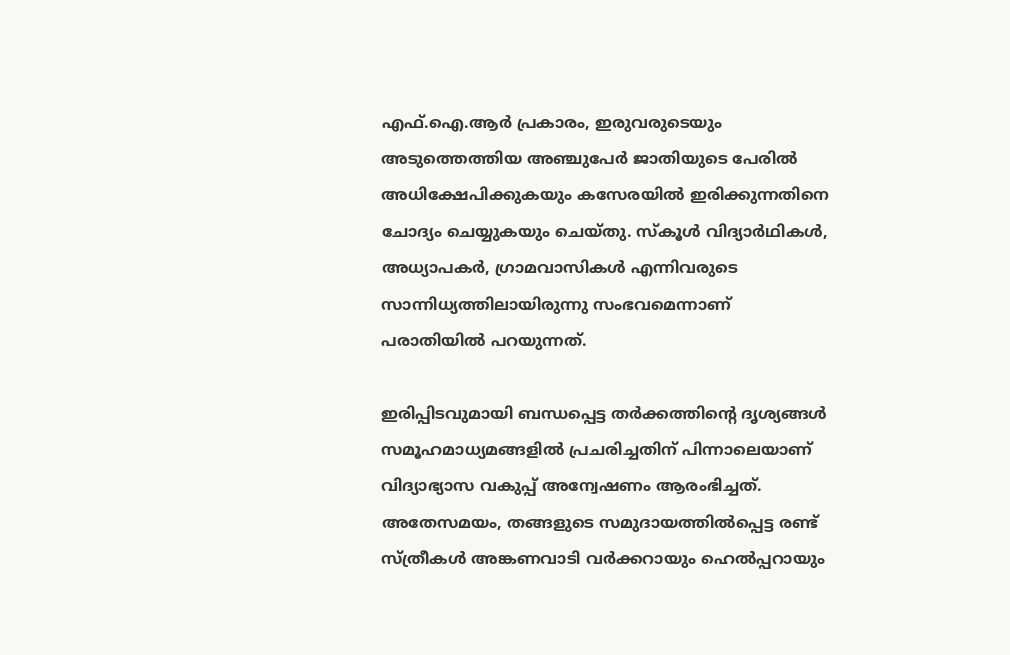എഫ്‌.ഐ.ആർ പ്രകാരം, ഇരുവരുടെയും അടുത്തെത്തിയ അഞ്ചുപേർ ജാതിയുടെ പേരിൽ അധിക്ഷേപിക്കുകയും കസേരയിൽ ഇരിക്കുന്നതിനെ ചോദ്യം ചെയ്യുകയും ചെയ്തു. സ്‌കൂൾ വിദ്യാർഥികൾ, അധ്യാപകർ, ഗ്രാമവാസികൾ എന്നിവരുടെ സാന്നിധ്യത്തിലായിരുന്നു സംഭവമെന്നാണ് പരാതിയിൽ പറയുന്നത്.

ഇരിപ്പിടവുമായി ബന്ധപ്പെട്ട തർക്കത്തിന്റെ ദൃശ്യങ്ങൾ സമൂഹമാധ്യമങ്ങളിൽ പ്രചരിച്ചതിന് പിന്നാലെയാണ് വിദ്യാഭ്യാസ വകുപ്പ് അന്വേഷണം ആരംഭിച്ചത്. അതേസമയം, തങ്ങളുടെ സമുദായത്തിൽപ്പെട്ട രണ്ട് സ്ത്രീകൾ അങ്കണവാടി വർക്കറായും ഹെൽപ്പറായും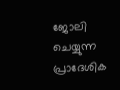ജോലി ചെയ്യുന്ന പ്രാദേശിക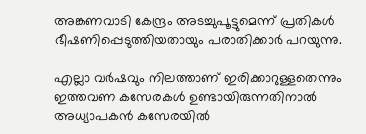അങ്കണവാടി കേന്ദ്രം അടച്ചുപൂട്ടുമെന്ന് പ്രതികൾ ഭീഷണിപ്പെടുത്തിയതായും പരാതിക്കാർ പറയുന്നു.

എല്ലാ വർഷവും നിലത്താണ് ഇരിക്കാറുള്ളതെന്നും ഇത്തവണ കസേരകൾ ഉണ്ടായിരുന്നതിനാൽ അധ്യാപകൻ കസേരയിൽ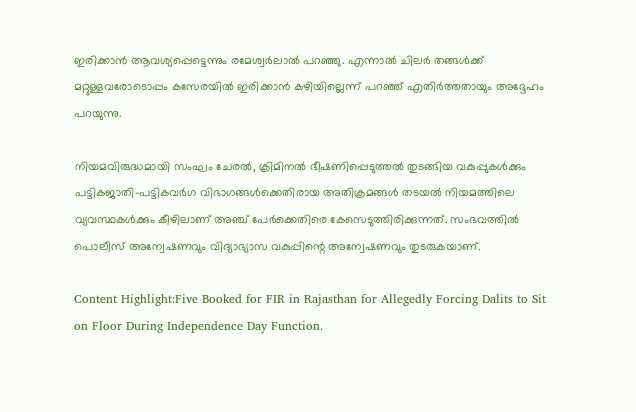ഇരിക്കാൻ ആവശ്യപ്പെട്ടെന്നും രമേശ്വർലാൽ പറഞ്ഞു. എന്നാൽ ചിലർ തങ്ങൾക്ക് മറ്റുള്ളവരോടൊപ്പം കസേരയിൽ ഇരിക്കാൻ കഴിയില്ലെന്ന് പറഞ്ഞ് എതിർത്തതായും അദ്ദേഹം പറയുന്നു.

നിയമവിരുദ്ധമായി സംഘം ചേരൽ, ക്രിമിനൽ ഭീഷണിപ്പെടുത്തൽ തുടങ്ങിയ വകുപ്പുകൾക്കും പട്ടികജാതി-പട്ടികവർഗ വിഭാഗങ്ങൾക്കെതിരായ അതിക്രമങ്ങൾ തടയൽ നിയമത്തിലെ വ്യവസ്ഥകൾക്കും കീഴിലാണ് അഞ്ച് പേർക്കെതിരെ കേസെടുത്തിരിക്കുന്നത്. സംഭവത്തിൽ പൊലീസ് അന്വേഷണവും വിദ്യാഭ്യാസ വകുപ്പിന്റെ അന്വേഷണവും തുടരുകയാണ്.

Content Highlight:Five Booked for FIR in Rajasthan for Allegedly Forcing Dalits to Sit on Floor During Independence Day Function.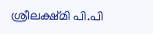ശ്രീലക്ഷ്മി പി.പി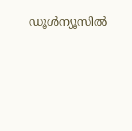ഡൂള്‍ന്യൂസില്‍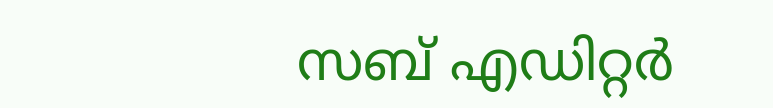സബ് എഡിറ്റര്‍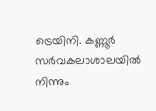ട്രെയിനി. കണ്ണൂര്‍ സര്‍വകലാശാലയില്‍ നിന്നും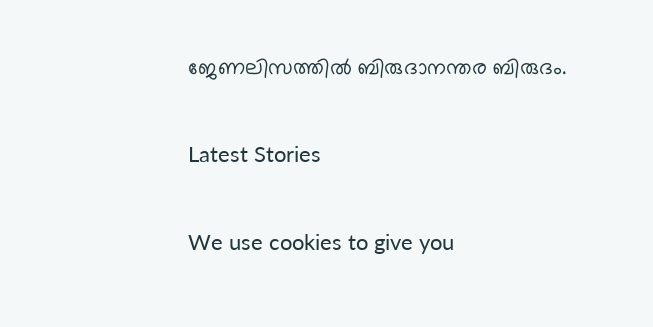ജേണലിസത്തില്‍ ബിരുദാനന്തര ബിരുദം.

Latest Stories

We use cookies to give you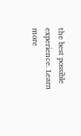the best possible experience. Learn more